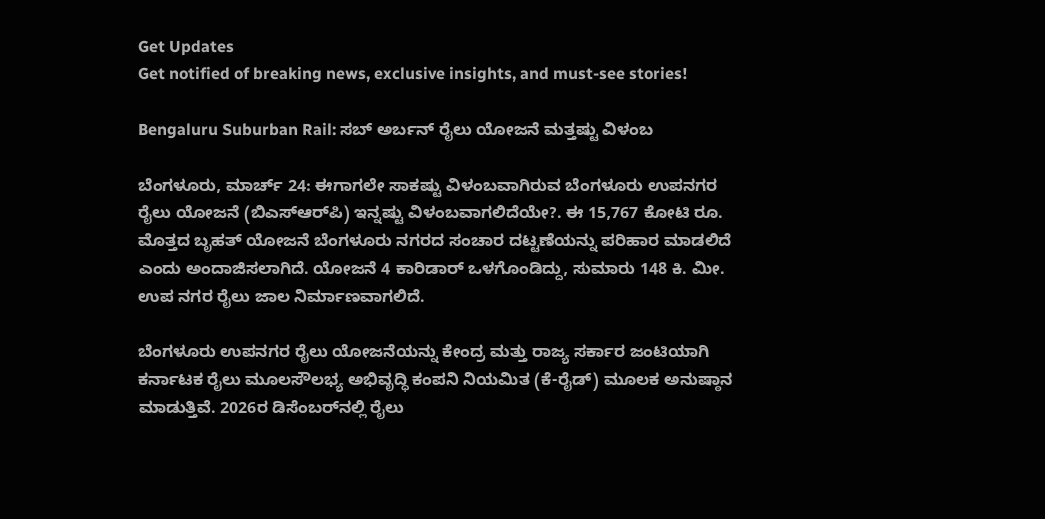Get Updates
Get notified of breaking news, exclusive insights, and must-see stories!

Bengaluru Suburban Rail: ಸಬ್ ಅರ್ಬನ್ ರೈಲು ಯೋಜನೆ ಮತ್ತಷ್ಟು ವಿಳಂಬ

ಬೆಂಗಳೂರು, ಮಾರ್ಚ್‌ 24: ಈಗಾಗಲೇ ಸಾಕಷ್ಟು ವಿಳಂಬವಾಗಿರುವ ಬೆಂಗಳೂರು ಉಪನಗರ ರೈಲು ಯೋಜನೆ (ಬಿಎಸ್‌ಆರ್‌ಪಿ) ಇನ್ನಷ್ಟು ವಿಳಂಬವಾಗಲಿದೆಯೇ?. ಈ 15,767 ಕೋಟಿ ರೂ. ಮೊತ್ತದ ಬೃಹತ್ ಯೋಜನೆ ಬೆಂಗಳೂರು ನಗರದ ಸಂಚಾರ ದಟ್ಟಣೆಯನ್ನು ಪರಿಹಾರ ಮಾಡಲಿದೆ ಎಂದು ಅಂದಾಜಿಸಲಾಗಿದೆ. ಯೋಜನೆ 4 ಕಾರಿಡಾರ್‌ ಒಳಗೊಂಡಿದ್ದು, ಸುಮಾರು 148 ಕಿ. ಮೀ. ಉಪ ನಗರ ರೈಲು ಜಾಲ ನಿರ್ಮಾಣವಾಗಲಿದೆ.

ಬೆಂಗಳೂರು ಉಪನಗರ ರೈಲು ಯೋಜನೆಯನ್ನು ಕೇಂದ್ರ ಮತ್ತು ರಾಜ್ಯ ಸರ್ಕಾರ ಜಂಟಿಯಾಗಿ ಕರ್ನಾಟಕ ರೈಲು ಮೂಲಸೌಲಭ್ಯ ಅಭಿವೃದ್ಧಿ ಕಂಪನಿ ನಿಯಮಿತ (ಕೆ-ರೈಡ್) ಮೂಲಕ ಅನುಷ್ಠಾನ ಮಾಡುತ್ತಿವೆ. 2026ರ ಡಿಸೆಂಬರ್‌ನಲ್ಲಿ ರೈಲು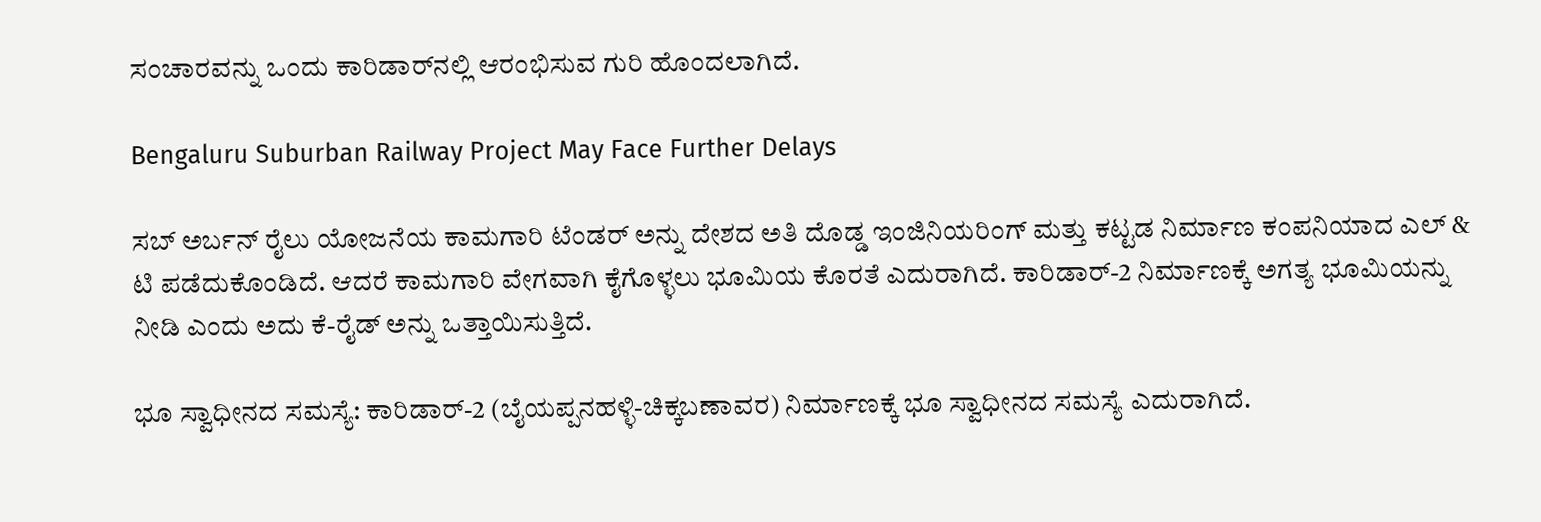ಸಂಚಾರವನ್ನು ಒಂದು ಕಾರಿಡಾರ್‌ನಲ್ಲಿ ಆರಂಭಿಸುವ ಗುರಿ ಹೊಂದಲಾಗಿದೆ.

Bengaluru Suburban Railway Project May Face Further Delays

ಸಬ್ ಅರ್ಬನ್ ರೈಲು ಯೋಜನೆಯ ಕಾಮಗಾರಿ ಟೆಂಡರ್ ಅನ್ನು ದೇಶದ ಅತಿ ದೊಡ್ಡ ಇಂಜಿನಿಯರಿಂಗ್ ಮತ್ತು ಕಟ್ಟಡ ನಿರ್ಮಾಣ ಕಂಪನಿಯಾದ ಎಲ್‌ & ಟಿ ಪಡೆದುಕೊಂಡಿದೆ. ಆದರೆ ಕಾಮಗಾರಿ ವೇಗವಾಗಿ ಕೈಗೊಳ್ಳಲು ಭೂಮಿಯ ಕೊರತೆ ಎದುರಾಗಿದೆ. ಕಾರಿಡಾರ್‌-2 ನಿರ್ಮಾಣಕ್ಕೆ ಅಗತ್ಯ ಭೂಮಿಯನ್ನು ನೀಡಿ ಎಂದು ಅದು ಕೆ-ರೈಡ್‌ ಅನ್ನು ಒತ್ತಾಯಿಸುತ್ತಿದೆ.

ಭೂ ಸ್ವಾಧೀನದ ಸಮಸ್ಯೆ: ಕಾರಿಡಾರ್-2 (ಬೈಯಪ್ಪನಹಳ್ಳಿ-ಚಿಕ್ಕಬಣಾವರ) ನಿರ್ಮಾಣಕ್ಕೆ ಭೂ ಸ್ವಾಧೀನದ ಸಮಸ್ಯೆ ಎದುರಾಗಿದೆ.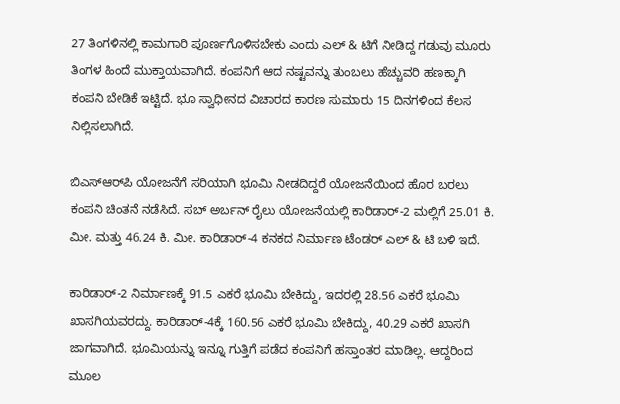27 ತಿಂಗಳಿನಲ್ಲಿ ಕಾಮಗಾರಿ ಪೂರ್ಣಗೊಳಿಸಬೇಕು ಎಂದು ಎಲ್‌ & ಟಿಗೆ ನೀಡಿದ್ದ ಗಡುವು ಮೂರು ತಿಂಗಳ ಹಿಂದೆ ಮುಕ್ತಾಯವಾಗಿದೆ. ಕಂಪನಿಗೆ ಆದ ನಷ್ಟವನ್ನು ತುಂಬಲು ಹೆಚ್ಚುವರಿ ಹಣಕ್ಕಾಗಿ ಕಂಪನಿ ಬೇಡಿಕೆ ಇಟ್ಟಿದೆ. ಭೂ ಸ್ವಾಧೀನದ ವಿಚಾರದ ಕಾರಣ ಸುಮಾರು 15 ದಿನಗಳಿಂದ ಕೆಲಸ ನಿಲ್ಲಿಸಲಾಗಿದೆ.

ಬಿಎಸ್‌ಆರ್‌ಪಿ ಯೋಜನೆಗೆ ಸರಿಯಾಗಿ ಭೂಮಿ ನೀಡದಿದ್ದರೆ ಯೋಜನೆಯಿಂದ ಹೊರ ಬರಲು ಕಂಪನಿ ಚಿಂತನೆ ನಡೆಸಿದೆ. ಸಬ್ ಅರ್ಬನ್ ರೈಲು ಯೋಜನೆಯಲ್ಲಿ ಕಾರಿಡಾರ್-2 ಮಲ್ಲಿಗೆ 25.01 ಕಿ. ಮೀ. ಮತ್ತು 46.24 ಕಿ. ಮೀ. ಕಾರಿಡಾರ್-4 ಕನಕದ ನಿರ್ಮಾಣ ಟೆಂಡರ್ ಎಲ್‌ & ಟಿ ಬಳಿ ಇದೆ.

ಕಾರಿಡಾರ್-2 ನಿರ್ಮಾಣಕ್ಕೆ 91.5 ಎಕರೆ ಭೂಮಿ ಬೇಕಿದ್ದು, ಇದರಲ್ಲಿ 28.56 ಎಕರೆ ಭೂಮಿ ಖಾಸಗಿಯವರದ್ದು. ಕಾರಿಡಾರ್‌-4ಕ್ಕೆ 160.56 ಎಕರೆ ಭೂಮಿ ಬೇಕಿದ್ದು, 40.29 ಎಕರೆ ಖಾಸಗಿ ಜಾಗವಾಗಿದೆ. ಭೂಮಿಯನ್ನು ಇನ್ನೂ ಗುತ್ತಿಗೆ ಪಡೆದ ಕಂಪನಿಗೆ ಹಸ್ತಾಂತರ ಮಾಡಿಲ್ಲ. ಆದ್ದರಿಂದ ಮೂಲ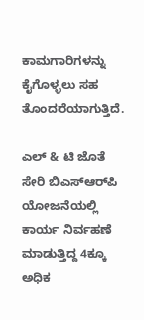ಕಾಮಗಾರಿಗಳನ್ನು ಕೈಗೊಳ್ಳಲು ಸಹ ತೊಂದರೆಯಾಗುತ್ತಿದೆ.

ಎಲ್‌ & ಟಿ ಜೊತೆ ಸೇರಿ ಬಿಎಸ್ಆರ್‌ಪಿ ಯೋಜನೆಯಲ್ಲಿ ಕಾರ್ಯ ನಿರ್ವಹಣೆ ಮಾಡುತ್ತಿದ್ದ 4ಕ್ಕೂ ಅಧಿಕ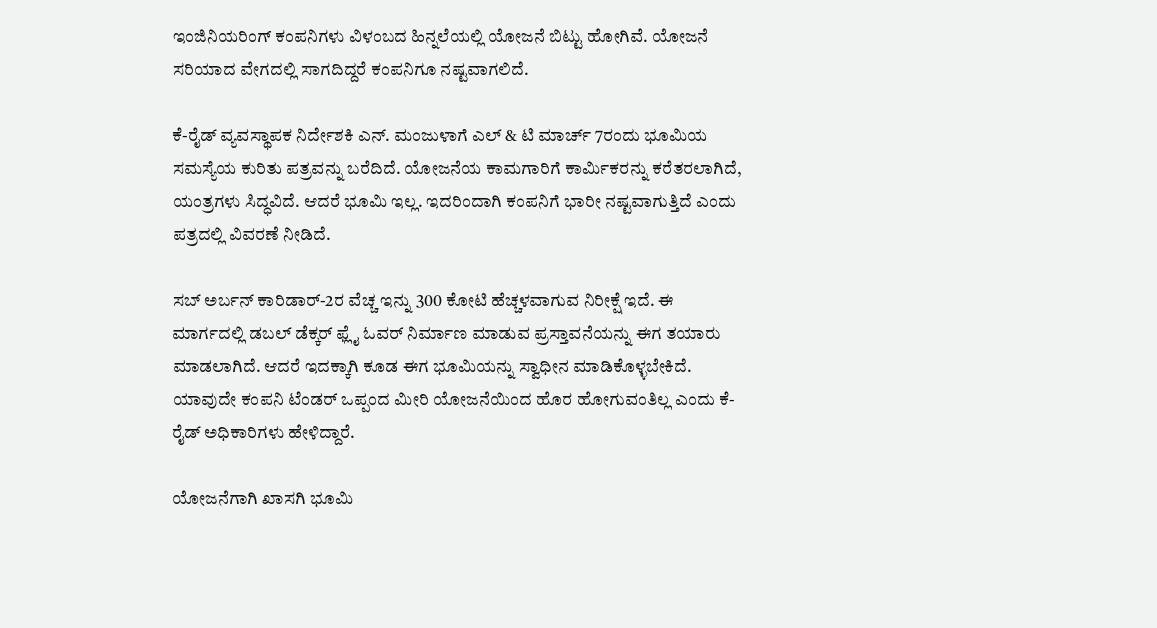ಇಂಜಿನಿಯರಿಂಗ್ ಕಂಪನಿಗಳು ವಿಳಂಬದ ಹಿನ್ನಲೆಯಲ್ಲಿ ಯೋಜನೆ ಬಿಟ್ಟು ಹೋಗಿವೆ. ಯೋಜನೆ ಸರಿಯಾದ ವೇಗದಲ್ಲಿ ಸಾಗದಿದ್ದರೆ ಕಂಪನಿಗೂ ನಷ್ಟವಾಗಲಿದೆ.

ಕೆ-ರೈಡ್ ವ್ಯವಸ್ಥಾಪಕ ನಿರ್ದೇಶಕಿ ಎನ್‌. ಮಂಜುಳಾಗೆ ಎಲ್ & ಟಿ ಮಾರ್ಚ್‌ 7ರಂದು ಭೂಮಿಯ ಸಮಸ್ಯೆಯ ಕುರಿತು ಪತ್ರವನ್ನು ಬರೆದಿದೆ. ಯೋಜನೆಯ ಕಾಮಗಾರಿಗೆ ಕಾರ್ಮಿಕರನ್ನು ಕರೆತರಲಾಗಿದೆ, ಯಂತ್ರಗಳು ಸಿದ್ಧವಿದೆ. ಆದರೆ ಭೂಮಿ ಇಲ್ಲ. ಇದರಿಂದಾಗಿ ಕಂಪನಿಗೆ ಭಾರೀ ನಷ್ಟವಾಗುತ್ತಿದೆ ಎಂದು ಪತ್ರದಲ್ಲಿ ವಿವರಣೆ ನೀಡಿದೆ.

ಸಬ್ ಅರ್ಬನ್ ಕಾರಿಡಾರ್‌-2ರ ವೆಚ್ಚ ಇನ್ನು 300 ಕೋಟಿ ಹೆಚ್ಚಳವಾಗುವ ನಿರೀಕ್ಷೆ ಇದೆ. ಈ ಮಾರ್ಗದಲ್ಲಿ ಡಬಲ್ ಡೆಕ್ಕರ್ ಫ್ಲೈ ಓವರ್ ನಿರ್ಮಾಣ ಮಾಡುವ ಪ್ರಸ್ತಾವನೆಯನ್ನು ಈಗ ತಯಾರು ಮಾಡಲಾಗಿದೆ. ಆದರೆ ಇದಕ್ಕಾಗಿ ಕೂಡ ಈಗ ಭೂಮಿಯನ್ನು ಸ್ವಾಧೀನ ಮಾಡಿಕೊಳ್ಳಬೇಕಿದೆ. ಯಾವುದೇ ಕಂಪನಿ ಟೆಂಡರ್ ಒಪ್ಪಂದ ಮೀರಿ ಯೋಜನೆಯಿಂದ ಹೊರ ಹೋಗುವಂತಿಲ್ಲ ಎಂದು ಕೆ-ರೈಡ್ ಅಧಿಕಾರಿಗಳು ಹೇಳಿದ್ದಾರೆ.

ಯೋಜನೆಗಾಗಿ ಖಾಸಗಿ ಭೂಮಿ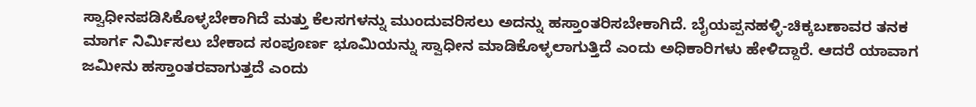ಸ್ವಾಧೀನಪಡಿಸಿಕೊಳ್ಳಬೇಕಾಗಿದೆ ಮತ್ತು ಕೆಲಸಗಳನ್ನು ಮುಂದುವರಿಸಲು ಅದನ್ನು ಹಸ್ತಾಂತರಿಸಬೇಕಾಗಿದೆ. ಬೈಯಪ್ಪನಹಳ್ಳಿ-ಚಿಕ್ಕಬಣಾವರ ತನಕ ಮಾರ್ಗ ನಿರ್ಮಿಸಲು ಬೇಕಾದ ಸಂಪೂರ್ಣ ಭೂಮಿಯನ್ನು ಸ್ವಾಧೀನ ಮಾಡಿಕೊಳ್ಳಲಾಗುತ್ತಿದೆ ಎಂದು ಅಧಿಕಾರಿಗಳು ಹೇಳಿದ್ದಾರೆ. ಆದರೆ ಯಾವಾಗ ಜಮೀನು ಹಸ್ತಾಂತರವಾಗುತ್ತದೆ ಎಂದು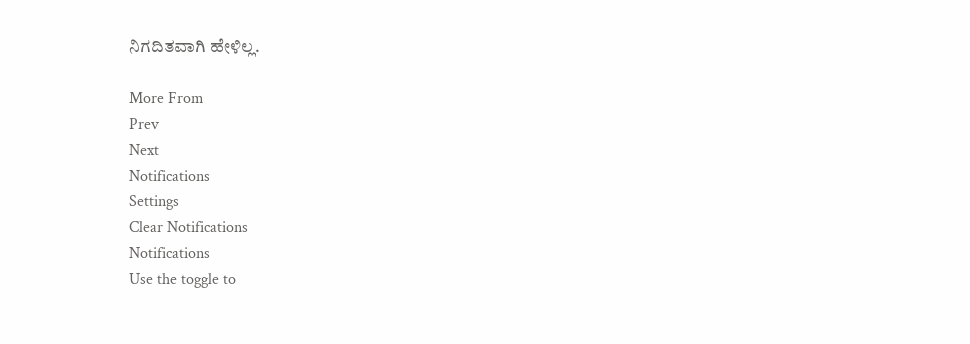ನಿಗದಿತವಾಗಿ ಹೇಳಿಲ್ಲ.

More From
Prev
Next
Notifications
Settings
Clear Notifications
Notifications
Use the toggle to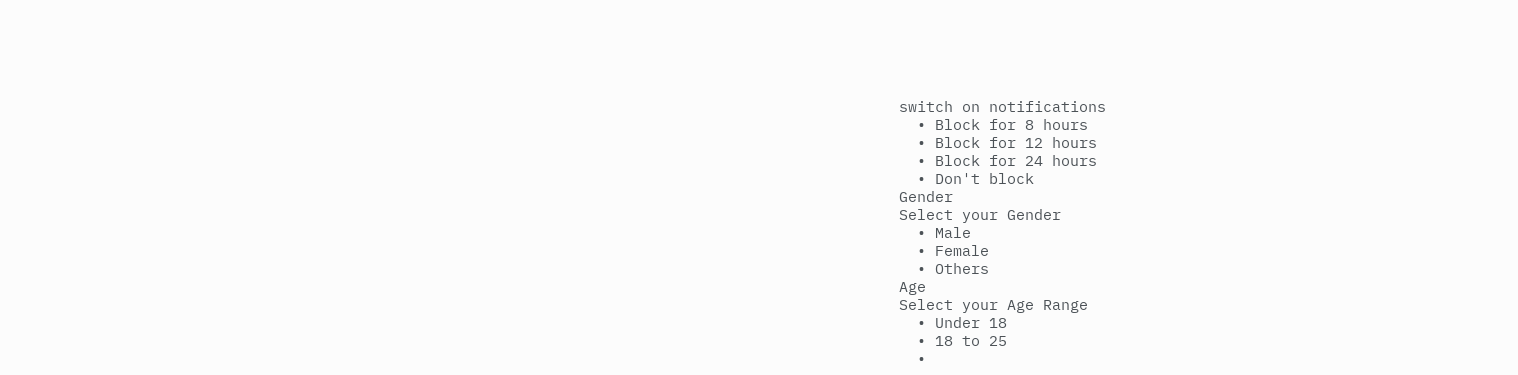switch on notifications
  • Block for 8 hours
  • Block for 12 hours
  • Block for 24 hours
  • Don't block
Gender
Select your Gender
  • Male
  • Female
  • Others
Age
Select your Age Range
  • Under 18
  • 18 to 25
  •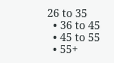26 to 35
  • 36 to 45
  • 45 to 55
  • 55+